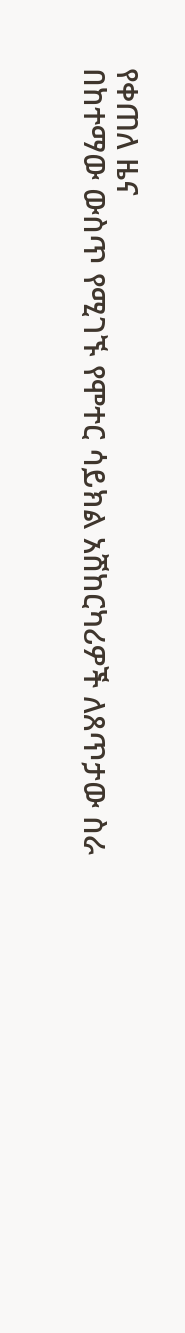የቀጠለ ዜና
በከተማው ውስጥ የሚገኙ የሞተር ሳይክል አሽከርካሪዎች ለጸጥታው ስራ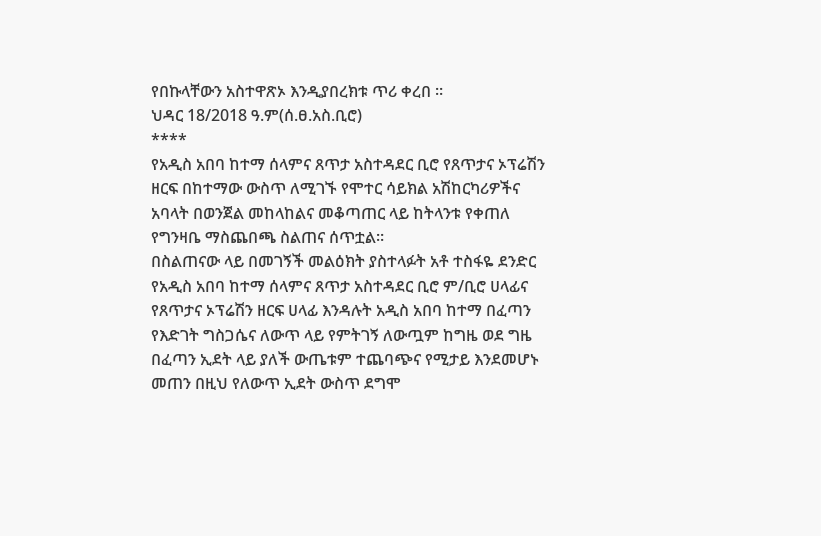የበኩላቸውን አስተዋጽኦ እንዲያበረክቱ ጥሪ ቀረበ ።
ህዳር 18/2018 ዓ.ም(ሰ.ፀ.አስ.ቢሮ)
****
የአዲስ አበባ ከተማ ሰላምና ጸጥታ አስተዳደር ቢሮ የጸጥታና ኦፕሬሽን ዘርፍ በከተማው ውስጥ ለሚገኙ የሞተር ሳይክል አሽከርካሪዎችና አባላት በወንጀል መከላከልና መቆጣጠር ላይ ከትላንቱ የቀጠለ የግንዛቤ ማስጨበጫ ስልጠና ሰጥቷል።
በስልጠናው ላይ በመገኝች መልዕክት ያስተላፉት አቶ ተስፋዬ ደንድር የአዲስ አበባ ከተማ ሰላምና ጸጥታ አስተዳደር ቢሮ ም/ቢሮ ሀላፊና የጸጥታና ኦፕሬሽን ዘርፍ ሀላፊ እንዳሉት አዲስ አበባ ከተማ በፈጣን የእድገት ግስጋሴና ለውጥ ላይ የምትገኝ ለውጧም ከግዜ ወደ ግዜ በፈጣን ኢደት ላይ ያለች ውጤቱም ተጨባጭና የሚታይ እንደመሆኑ መጠን በዚህ የለውጥ ኢደት ውስጥ ደግሞ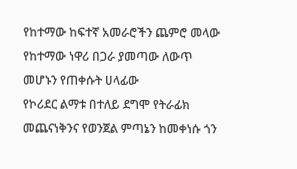የከተማው ከፍተኛ አመራሮችን ጨምሮ መላው የከተማው ነዋሪ በጋራ ያመጣው ለውጥ መሆኑን የጠቀሱት ሀላፊው
የኮሪደር ልማቱ በተለይ ደግሞ የትራፊክ መጨናነቅንና የወንጀል ምጣኔን ከመቀነሱ ጎን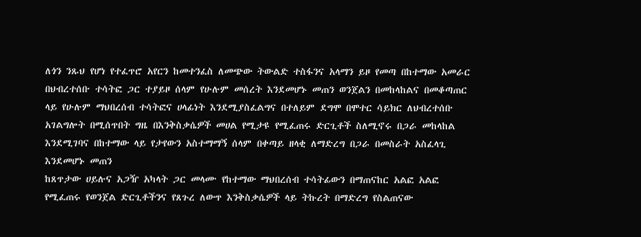ለጎን ንጹህ የሆነ የተፈጥሮ አየርን ከመተንፈስ ለመጭው ትውልድ ተስፋንና አላማን ይዞ የመጣ በከተማው አመራር በህብረተሰቡ ተሳትፎ ጋር ተያይዞ ሰላም የሁሉም መሰረት እንደመሆኑ መጠን ወንጀልን በመከላከልና በመቆጣጠር ላይ የሁሉም ማህበረሰብ ተሳትፎና ሀላፊነት እንደሚያስፈልግና በተለይም ደግሞ በሞተር ሳይክር ለህብረተሰቡ አገልግሎት በሚሰጥበት ግዜ በእንቅስቃሴዎች መሀል የሚታዩ የሚፈጠሩ ድርጊቶች ስለሚኖሩ በጋራ መከላከል እንደሚገባና በከተማው ላይ የታየውን አስተማማኝ ሰላም በቀጣይ ዘላቂ ለማድረግ በጋራ በመስራት አስፈላጊ እንደመሆኑ መጠን
ከጸጥታው ሀይሉና አጋዥ አካላት ጋር መላሙ የከተማው ማህበረሰብ ተሳትፊውን በማጠናከር አልፎ አልፎ የሚፈጠሩ የወንጀል ድርጊቶችንና የጸጉረ ለውጥ እንቅስቃሴዎች ላይ ትኩረት በማድረግ የስልጠናው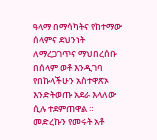ዓላማ በማሳካትና የከተማው ሰላምና ደህንነት ለማረጋገጥና ማህበረሰቡ በሰላም ወቶ እንዲገባ የበኩላችሁን አስተዋጽኦ እንድትወጡ አደራ እላለው ሲሉ ተደምጠዋል ።
መድረኩን የመሩት አቶ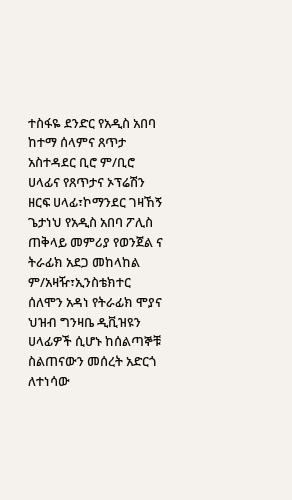ተስፋዬ ደንድር የአዲስ አበባ ከተማ ሰላምና ጸጥታ አስተዳደር ቢሮ ም/ቢሮ ሀላፊና የጸጥታና ኦፕሬሽን ዘርፍ ሀላፊ፣ኮማንደር ገዛኸኝ ጌታነህ የአዲስ አበባ ፖሊስ ጠቅላይ መምሪያ የወንጀል ና ትራፊክ አደጋ መከላከል ም/አዛዥ፣ኢንስቴክተር ሰለሞን አዳነ የትራፊክ ሞያና ህዝብ ግንዛቤ ዲቪዝዩን ሀላፊዎች ሲሆኑ ከሰልጣኞቹ ስልጠናውን መሰረት አድርጎ ለተነሳው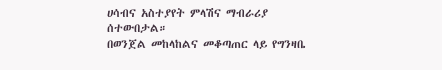ሀሳብና አስተያየት ምላሽና ማብራሪያ ሰተውበታል።
በወንጀል መከላከልና መቆጣጠር ላይ የግንዛቤ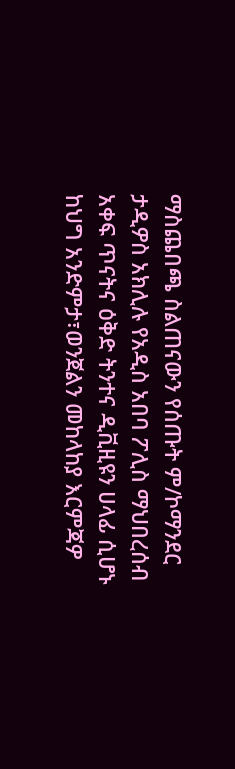ማስጨበጫ ስልጠናውን የሰጡት ም/ኮማንደር ታዲዎስ አክሊሉ የአዲስ አበባ ፖሊስ ማህበረሰብ አቀፍ ጥናትና ዕቅድ ትንተና ዲቪዚዩን ሀላፊ ሲሆኑ ከህግ አንድምታ፣ወንጀልን መከላከያ እርምጃዎ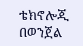ቴክኖሎጂ በወንጀል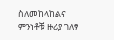ስለመከላከልና ምንነቶቹ ዙሪያ ገለፃ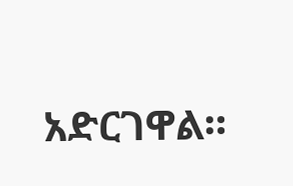አድርገዋል።